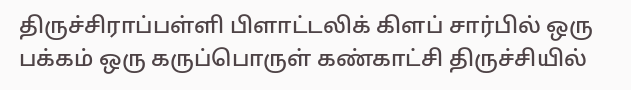திருச்சிராப்பள்ளி பிளாட்டலிக் கிளப் சார்பில் ஒரு பக்கம் ஒரு கருப்பொருள் கண்காட்சி திருச்சியில்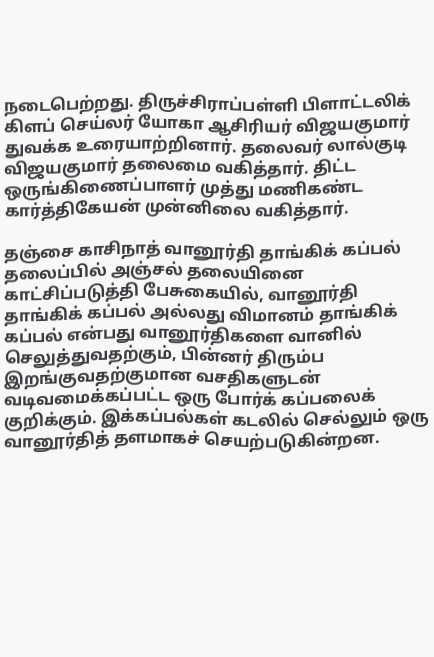நடைபெற்றது. திருச்சிராப்பள்ளி பிளாட்டலிக் கிளப் செய்லர் யோகா ஆசிரியர் விஜயகுமார் துவக்க உரையாற்றினார். தலைவர் லால்குடி விஜயகுமார் தலைமை வகித்தார். திட்ட ஒருங்கிணைப்பாளர் முத்து மணிகண்ட கார்த்திகேயன் முன்னிலை வகித்தார்.

தஞ்சை காசிநாத் வானூர்தி தாங்கிக் கப்பல் தலைப்பில் அஞ்சல் தலையினை காட்சிப்படுத்தி பேசுகையில், வானூர்தி தாங்கிக் கப்பல் அல்லது விமானம் தாங்கிக் கப்பல் என்பது வானூர்திகளை வானில் செலுத்துவதற்கும், பின்னர் திரும்ப இறங்குவதற்குமான வசதிகளுடன் வடிவமைக்கப்பட்ட ஒரு போர்க் கப்பலைக் குறிக்கும். இக்கப்பல்கள் கடலில் செல்லும் ஒரு வானூர்தித் தளமாகச் செயற்படுகின்றன.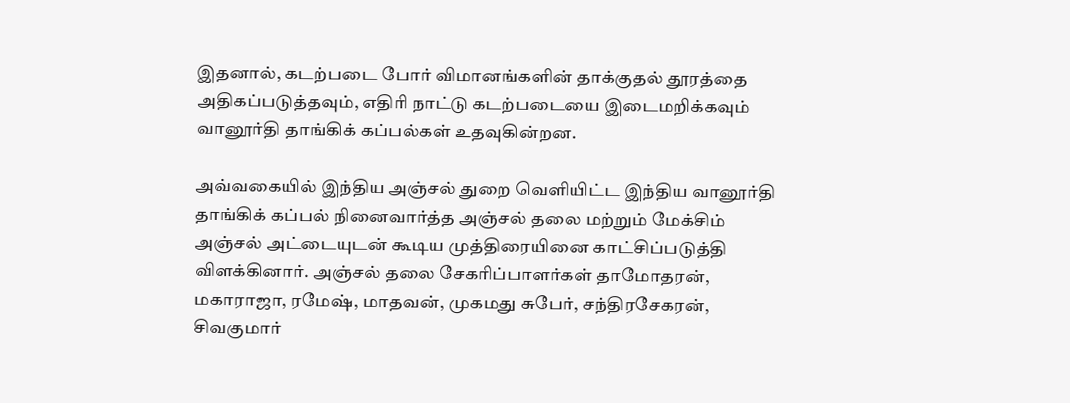இதனால், கடற்படை போர் விமானங்களின் தாக்குதல் தூரத்தை அதிகப்படுத்தவும், எதிரி நாட்டு கடற்படையை இடைமறிக்கவும் வானூர்தி தாங்கிக் கப்பல்கள் உதவுகின்றன.

அவ்வகையில் இந்திய அஞ்சல் துறை வெளியிட்ட இந்திய வானூர்தி தாங்கிக் கப்பல் நினைவார்த்த அஞ்சல் தலை மற்றும் மேக்சிம் அஞ்சல் அட்டையுடன் கூடிய முத்திரையினை காட்சிப்படுத்தி விளக்கினார். அஞ்சல் தலை சேகரிப்பாளர்கள் தாமோதரன், மகாராஜா, ரமேஷ், மாதவன், முகமது சுபேர், சந்திரசேகரன், சிவகுமார்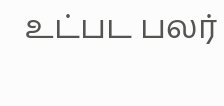உட்பட பலர்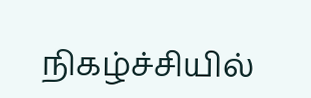நிகழ்ச்சியில்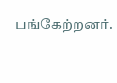பங்கேற்றனர்.